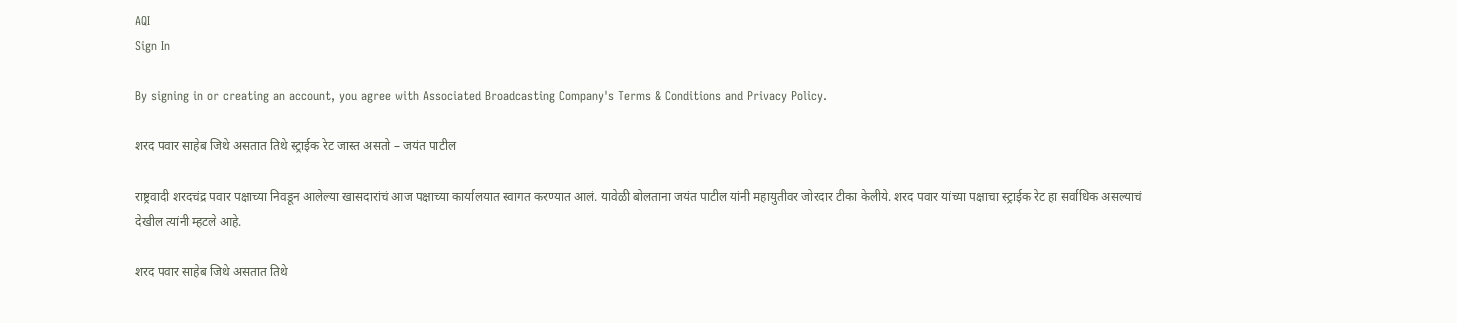AQI
Sign In

By signing in or creating an account, you agree with Associated Broadcasting Company's Terms & Conditions and Privacy Policy.

शरद पवार साहेब जिथे असतात तिथे स्ट्राईक रेट जास्त असतो – जयंत पाटील

राष्ट्रवादी शरदचंद्र पवार पक्षाच्या निवडून आलेल्या खासदारांचं आज पक्षाच्या कार्यालयात स्वागत करण्यात आलं. यावेळी बोलताना जयंत पाटील यांनी महायुतीवर जोरदार टीका केलीये. शरद पवार यांच्या पक्षाचा स्ट्राईक रेट हा सर्वाधिक असल्याचं देखील त्यांनी म्हटले आहे.

शरद पवार साहेब जिथे असतात तिथे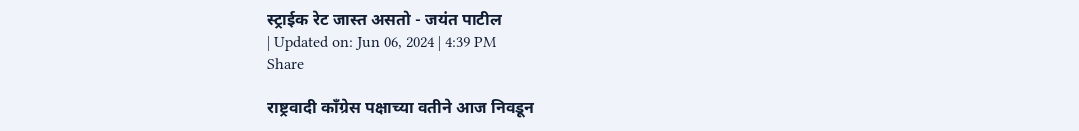स्ट्राईक रेट जास्त असतो - जयंत पाटील
| Updated on: Jun 06, 2024 | 4:39 PM
Share

राष्ट्रवादी काँग्रेस पक्षाच्या वतीने आज निवडून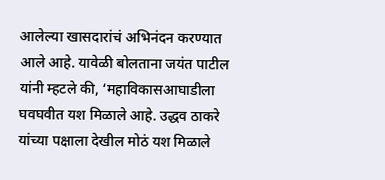आलेल्या खासदारांचं अभिनंदन करण्यात आले आहे. यावेळी बोलताना जयंत पाटील यांनी म्हटले की, ‘महाविकासआघाडीला घवघवीत यश मिळाले आहे. उद्धव ठाकरे यांच्या पक्षाला देखील मोठं यश मिळाले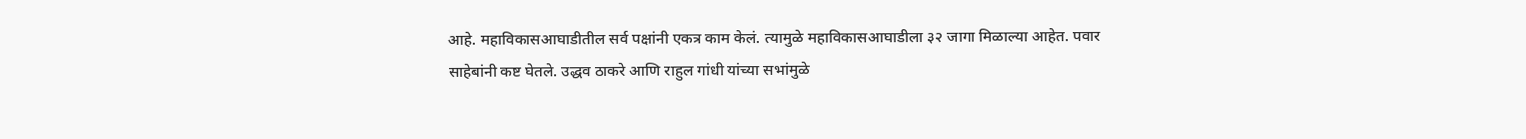आहे. महाविकासआघाडीतील सर्व पक्षांनी एकत्र काम केलं. त्यामुळे महाविकासआघाडीला ३२ जागा मिळाल्या आहेत. पवार साहेबांनी कष्ट घेतले. उद्धव ठाकरे आणि राहुल गांधी यांच्या सभांमुळे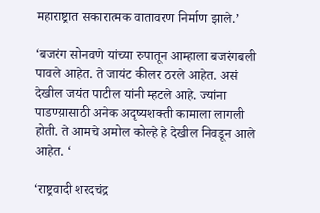महाराष्ट्रात सकारात्मक वातावरण निर्माण झाले.’

‘बजरंग सोनवणे यांच्या रुपातून आम्हाला बजरंगबली पावले आहेत. ते जायंट कीलर ठरले आहेत. असं देखील जयंत पाटील यांनी म्हटले आहे. ज्यांना पाडण्य़ासाठी अनेक अदृष्यशक्ती कामाला लागली होती. ते आमचे अमोल कोल्हे हे देखील निवडून आले आहेत. ‘

‘राष्ट्रवादी शरदचंद्र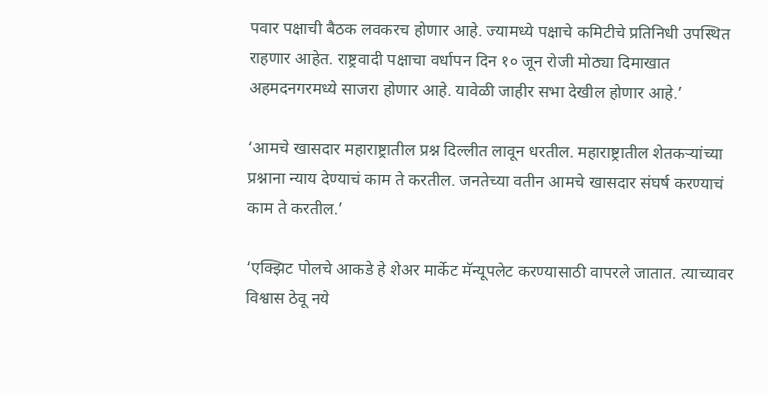पवार पक्षाची बैठक लवकरच होणार आहे. ज्यामध्ये पक्षाचे कमिटीचे प्रतिनिधी उपस्थित राहणार आहेत. राष्ट्रवादी पक्षाचा वर्धापन दिन १० जून रोजी मोठ्या दिमाखात अहमदनगरमध्ये साजरा होणार आहे. यावेळी जाहीर सभा देखील होणार आहे.’

‘आमचे खासदार महाराष्ट्रातील प्रश्न दिल्लीत लावून धरतील. महाराष्ट्रातील शेतकऱ्यांच्या प्रश्नाना न्याय देण्याचं काम ते करतील. जनतेच्या वतीन आमचे खासदार संघर्ष करण्याचं काम ते करतील.’

‘एक्झिट पोलचे आकडे हे शेअर मार्केट मॅन्यूपलेट करण्यासाठी वापरले जातात. त्याच्यावर विश्वास ठेवू नये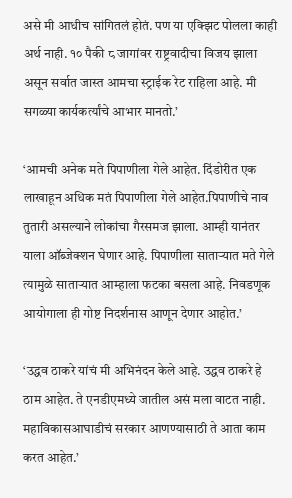असे मी आधीच सांगितलं होतं. पण या एक्झिट पोलला काही अर्थ नाही. १० पैकी ८ जागांवर राष्ट्रवादीचा विजय झाला असून सर्वात जास्त आमचा स्ट्राईक रेट राहिला आहे. मी सगळ्या कार्यकर्त्यांचे आभार मानतो.’

‘आमची अनेक मते पिपाणीला गेले आहेत. दिंडोरीत एक लाखाहून अधिक मतं पिपाणीला गेले आहेत.पिपाणीचे नाव तुतारी असल्याने लोकांचा गैरसमज झाला. आम्ही यानंतर याला ऑब्जेक्शन घेणार आहे. पिपाणीला साताऱ्यात मते गेले त्यामुळे साताऱ्यात आम्हाला फटका बसला आहे. निवडणूक आयोगाला ही गोष्ट निदर्शनास आणून देणार आहोत.’

‘उद्धव ठाकरे यांचं मी अभिनंदन केले आहे. उद्धव ठाकरे हे ठाम आहेत. ते एनडीएमध्ये जातील असं मला वाटत नाही. महाविकासआघाडीचं सरकार आणण्यासाठी ते आता काम करत आहेत.’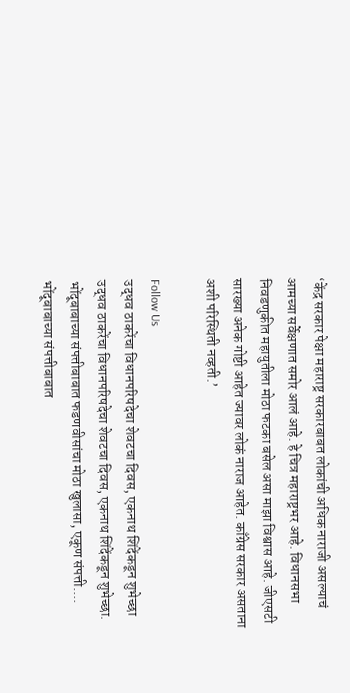‘केंद्र सरकार पेक्षा महाराष्ट्र सरकारबाबत लोकांची अधिक नाराजी असल्याचं आमच्या सर्वेक्षणात समोर आलं आहे. हे चित्र महाराष्ट्रभर आहे. विधानसभा निवडणुकीत महायुतीला मोठा फटका बसेल असा माझा विश्वास आहे. जीएसटी सारख्या अनेक गोष्टी आहेत ज्यावर लोकं नाराज आहेत. काँग्रेस सरकार असताना अशी परिस्थिती नव्हती.’

Follow Us
उद्धव ठाकरेंचा विधानपरिषदेचा शेवटचा दिवस, एकनाथ शिंदेंकडून शुभेच्छा
उद्धव ठाकरेंचा विधानपरिषदेचा शेवटचा दिवस, एकनाथ शिंदेंकडून शुभेच्छा.
भोंदूबाबाच्या संपत्तीबाबात फडणवीसांचा मोठा खुलासा, एकूण संपत्ती....
भोंदूबाबाच्या संपत्तीबाबात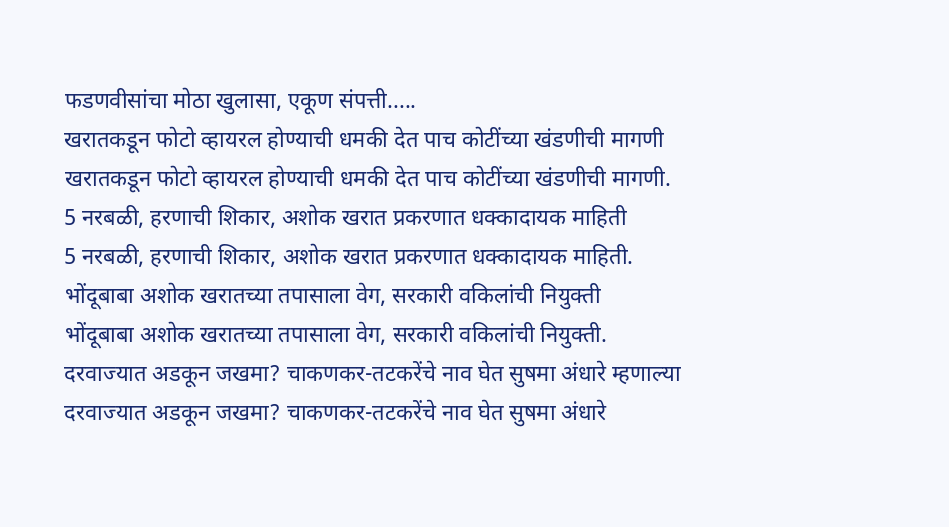फडणवीसांचा मोठा खुलासा, एकूण संपत्ती.....
खरातकडून फोटो व्हायरल होण्याची धमकी देत पाच कोटींच्या खंडणीची मागणी
खरातकडून फोटो व्हायरल होण्याची धमकी देत पाच कोटींच्या खंडणीची मागणी.
5 नरबळी, हरणाची शिकार, अशोक खरात प्रकरणात धक्कादायक माहिती
5 नरबळी, हरणाची शिकार, अशोक खरात प्रकरणात धक्कादायक माहिती.
भोंदूबाबा अशोक खरातच्या तपासाला वेग, सरकारी वकिलांची नियुक्ती
भोंदूबाबा अशोक खरातच्या तपासाला वेग, सरकारी वकिलांची नियुक्ती.
दरवाज्यात अडकून जखमा? चाकणकर-तटकरेंचे नाव घेत सुषमा अंधारे म्हणाल्या
दरवाज्यात अडकून जखमा? चाकणकर-तटकरेंचे नाव घेत सुषमा अंधारे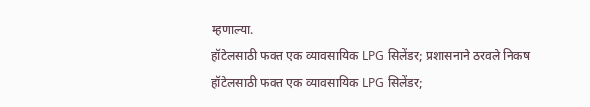म्हणाल्या.
हॉटेलसाठी फक्त एक व्यावसायिक LPG सिलेंडर; प्रशासनाने ठरवले निकष
हॉटेलसाठी फक्त एक व्यावसायिक LPG सिलेंडर;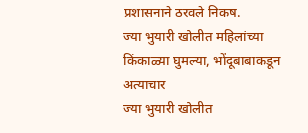प्रशासनाने ठरवले निकष.
ज्या भुयारी खोलीत महिलांच्या किंकाळ्या घुमल्या, भोंदूबाबाकडून अत्याचार
ज्या भुयारी खोलीत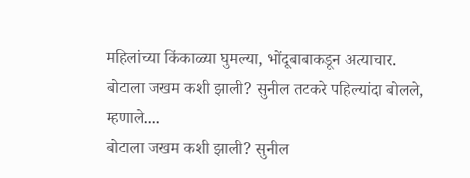महिलांच्या किंकाळ्या घुमल्या, भोंदूबाबाकडून अत्याचार.
बोटाला जखम कशी झाली? सुनील तटकरे पहिल्यांदा बोलले, म्हणाले....
बोटाला जखम कशी झाली? सुनील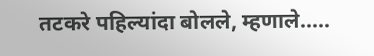तटकरे पहिल्यांदा बोलले, म्हणाले.....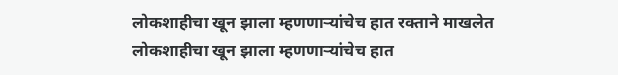लोकशाहीचा खून झाला म्हणणाऱ्यांचेच हात रक्ताने माखलेत
लोकशाहीचा खून झाला म्हणणाऱ्यांचेच हात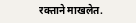रक्ताने माखलेत.